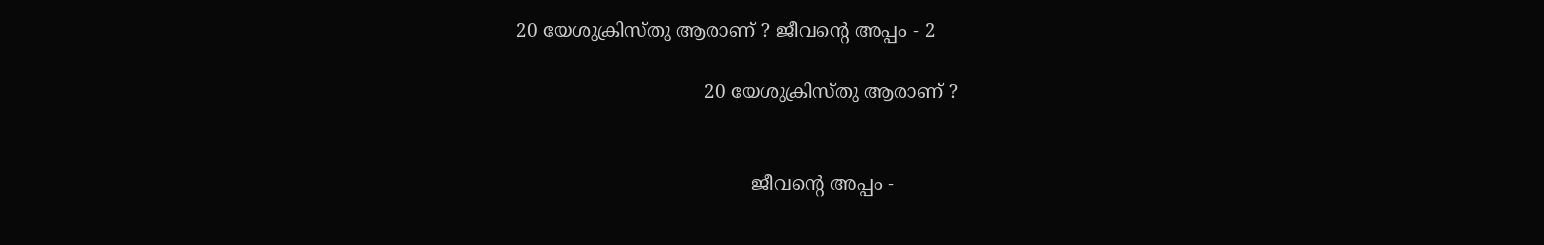20 യേശുക്രിസ്തു ആരാണ് ? ജീവന്റെ അപ്പം - 2

                                20 യേശുക്രിസ്തു ആരാണ് ?


                                        ജീവന്റെ അപ്പം -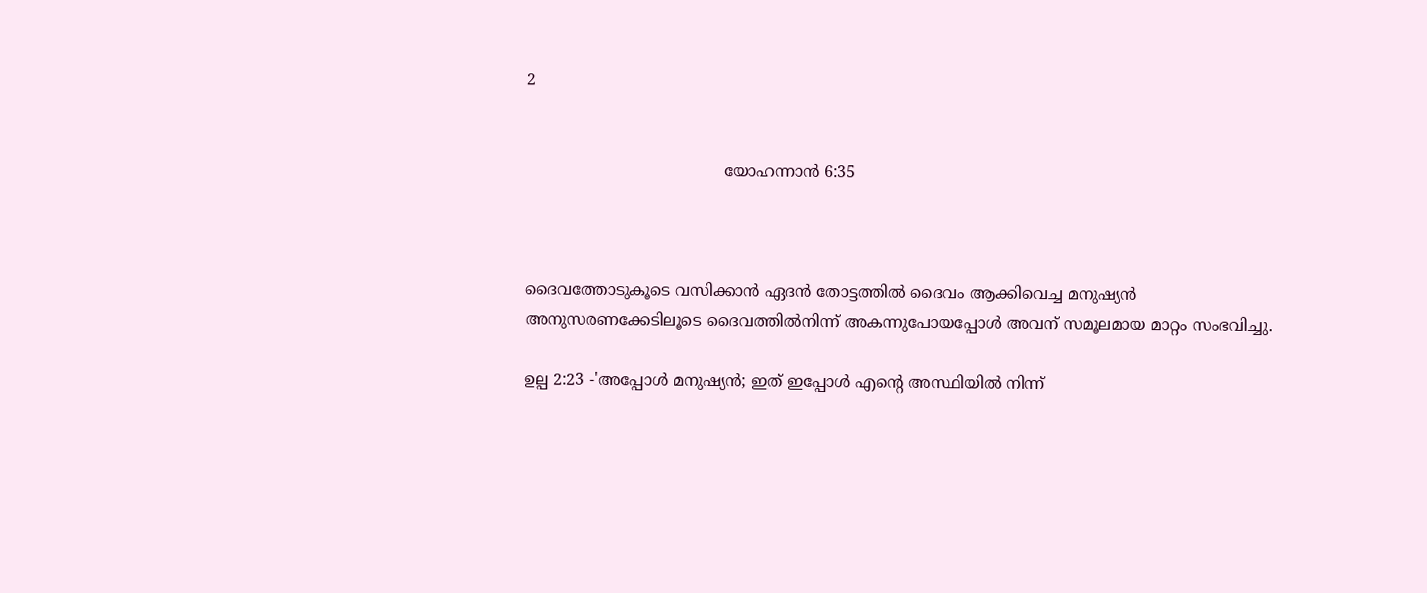2


                                        യോഹന്നാൻ 6:35



ദൈവത്തോടുകൂടെ വസിക്കാൻ ഏദൻ തോട്ടത്തിൽ ദൈവം ആക്കിവെച്ച മനുഷ്യൻ അനുസരണക്കേടിലൂടെ ദൈവത്തിൽനിന്ന് അകന്നുപോയപ്പോൾ അവന് സമൂലമായ മാറ്റം സംഭവിച്ചു.

ഉല്പ 2:23 -'അപ്പോൾ മനുഷ്യൻ; ഇത് ഇപ്പോൾ എന്റെ അസ്ഥിയിൽ നിന്ന്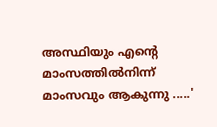അസ്ഥിയും എന്റെ മാംസത്തിൽനിന്ന്  മാംസവും ആകുന്നു .....'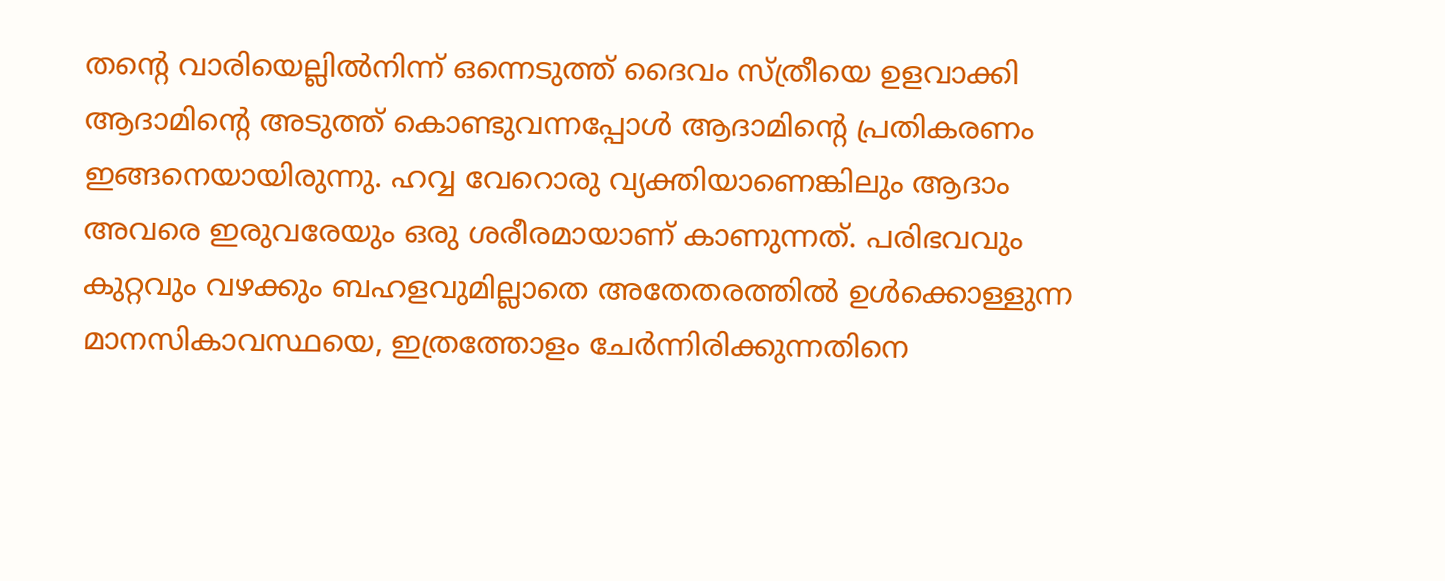തന്റെ വാരിയെല്ലിൽനിന്ന് ഒന്നെടുത്ത് ദൈവം സ്ത്രീയെ ഉളവാക്കി ആദാമിന്റെ അടുത്ത് കൊണ്ടുവന്നപ്പോൾ ആദാമിന്റെ പ്രതികരണം ഇങ്ങനെയായിരുന്നു. ഹവ്വ വേറൊരു വ്യക്തിയാണെങ്കിലും ആദാം അവരെ ഇരുവരേയും ഒരു ശരീരമായാണ് കാണുന്നത്. പരിഭവവും കുറ്റവും വഴക്കും ബഹളവുമില്ലാതെ അതേതരത്തിൽ ഉൾക്കൊള്ളുന്ന മാനസികാവസ്ഥയെ, ഇത്രത്തോളം ചേർന്നിരിക്കുന്നതിനെ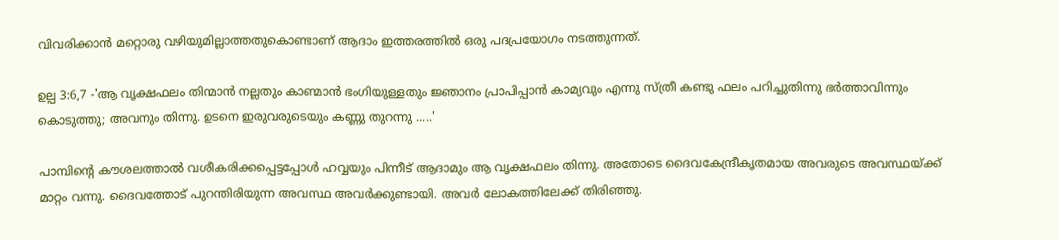വിവരിക്കാൻ മറ്റൊരു വഴിയുമില്ലാത്തതുകൊണ്ടാണ് ആദാം ഇത്തരത്തിൽ ഒരു പദപ്രയോഗം നടത്തുന്നത്.

ഉല്പ 3:6,7 -'ആ വൃക്ഷഫലം തിന്മാൻ നല്ലതും കാണ്മാൻ ഭംഗിയുള്ളതും ജ്ഞാനം പ്രാപിപ്പാൻ കാമ്യവും എന്നു സ്ത്രീ കണ്ടു ഫലം പറിച്ചുതിന്നു ഭർത്താവിന്നും കൊടുത്തു; അവനും തിന്നു. ഉടനെ ഇരുവരുടെയും കണ്ണു തുറന്നു .....'

പാമ്പിന്റെ കൗശലത്താൽ വശീകരിക്കപ്പെട്ടപ്പോൾ ഹവ്വയും പിന്നീട് ആദാമും ആ വൃക്ഷഫലം തിന്നു. അതോടെ ദൈവകേന്ദ്രീകൃതമായ അവരുടെ അവസ്ഥയ്ക്ക് മാറ്റം വന്നു. ദൈവത്തോട് പുറന്തിരിയുന്ന അവസ്ഥ അവർക്കുണ്ടായി. അവർ ലോകത്തിലേക്ക് തിരിഞ്ഞു.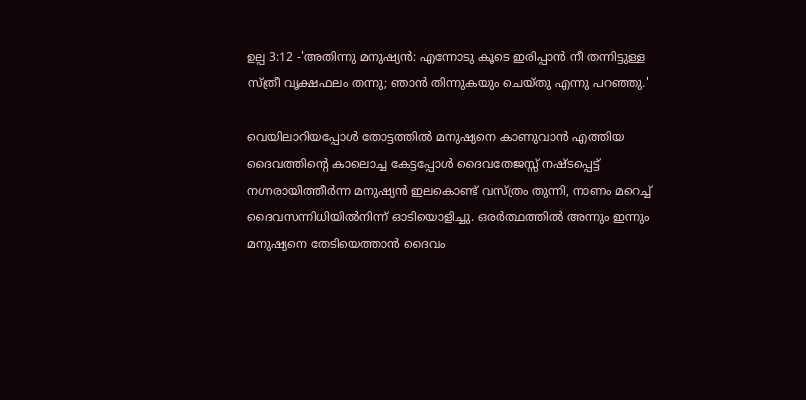ഉല്പ 3:12 -'അതിന്നു മനുഷ്യൻ: എന്നോടു കൂടെ ഇരിപ്പാൻ നീ തന്നിട്ടുള്ള സ്ത്രീ വൃക്ഷഫലം തന്നു; ഞാൻ തിന്നുകയും ചെയ്തു എന്നു പറഞ്ഞു.'

വെയിലാറിയപ്പോൾ തോട്ടത്തിൽ മനുഷ്യനെ കാണുവാൻ എത്തിയ ദൈവത്തിന്റെ കാലൊച്ച കേട്ടപ്പോൾ ദൈവതേജസ്സ് നഷ്ടപ്പെട്ട് നഗ്നരായിത്തീർന്ന മനുഷ്യൻ ഇലകൊണ്ട് വസ്ത്രം തുന്നി, നാണം മറെച്ച് ദൈവസന്നിധിയിൽനിന്ന് ഓടിയൊളിച്ചു. ഒരർത്ഥത്തിൽ അന്നും ഇന്നും മനുഷ്യനെ തേടിയെത്താൻ ദൈവം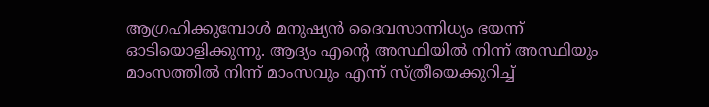ആഗ്രഹിക്കുമ്പോൾ മനുഷ്യൻ ദൈവസാന്നിധ്യം ഭയന്ന് ഓടിയൊളിക്കുന്നു. ആദ്യം എന്റെ അസ്ഥിയിൽ നിന്ന് അസ്ഥിയും മാംസത്തിൽ നിന്ന് മാംസവും എന്ന് സ്ത്രീയെക്കുറിച്ച്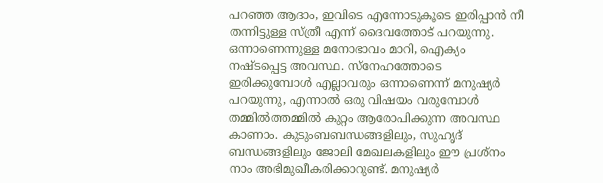പറഞ്ഞ ആദാം, ഇവിടെ എന്നോടുകൂടെ ഇരിപ്പാൻ നീ തന്നിട്ടുള്ള സ്ത്രീ എന്ന് ദൈവത്തോട് പറയുന്നു. ഒന്നാണെന്നുള്ള മനോഭാവം മാറി, ഐക്യം നഷ്ടപ്പെട്ട അവസ്ഥ. സ്‌നേഹത്തോടെ ഇരിക്കുമ്പോൾ എല്ലാവരും ഒന്നാണെന്ന് മനുഷ്യർ പറയുന്നു, എന്നാൽ ഒരു വിഷയം വരുമ്പോൾ തമ്മിൽത്തമ്മിൽ കുറ്റം ആരോപിക്കുന്ന അവസ്ഥ കാണാം. കുടുംബബന്ധങ്ങളിലും, സുഹൃദ് ബന്ധങ്ങളിലും ജോലി മേഖലകളിലും ഈ പ്രശ്‌നം നാം അഭിമുഖീകരിക്കാറുണ്ട്. മനുഷ്യർ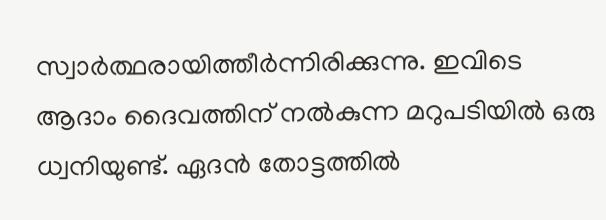സ്വാർത്ഥരായിത്തീർന്നിരിക്കുന്നു. ഇവിടെ ആദാം ദൈവത്തിന് നൽകുന്ന മറുപടിയിൽ ഒരു ധ്വനിയുണ്ട്. ഏദൻ തോട്ടത്തിൽ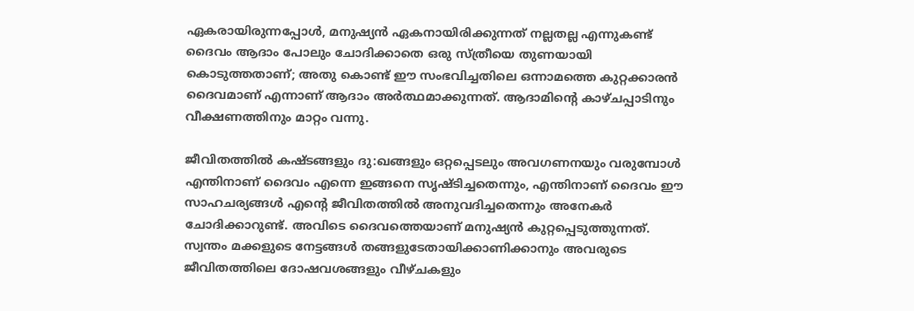ഏകരായിരുന്നപ്പോൾ, മനുഷ്യൻ ഏകനായിരിക്കുന്നത് നല്ലതല്ല എന്നുകണ്ട് ദൈവം ആദാം പോലും ചോദിക്കാതെ ഒരു സ്ത്രീയെ തുണയായി കൊടുത്തതാണ്; അതു കൊണ്ട് ഈ സംഭവിച്ചതിലെ ഒന്നാമത്തെ കുറ്റക്കാരൻ ദൈവമാണ് എന്നാണ് ആദാം അർത്ഥമാക്കുന്നത്. ആദാമിന്റെ കാഴ്ചപ്പാടിനും വീക്ഷണത്തിനും മാറ്റം വന്നു.

ജീവിതത്തിൽ കഷ്ടങ്ങളും ദു:ഖങ്ങളും ഒറ്റപ്പെടലും അവഗണനയും വരുമ്പോൾ എന്തിനാണ് ദൈവം എന്നെ ഇങ്ങനെ സൃഷ്ടിച്ചതെന്നും, എന്തിനാണ് ദൈവം ഈ സാഹചര്യങ്ങൾ എന്റെ ജീവിതത്തിൽ അനുവദിച്ചതെന്നും അനേകർ ചോദിക്കാറുണ്ട്. അവിടെ ദൈവത്തെയാണ് മനുഷ്യൻ കുറ്റപ്പെടുത്തുന്നത്. സ്വന്തം മക്കളുടെ നേട്ടങ്ങൾ തങ്ങളുടേതായിക്കാണിക്കാനും അവരുടെ ജീവിതത്തിലെ ദോഷവശങ്ങളും വീഴ്ചകളും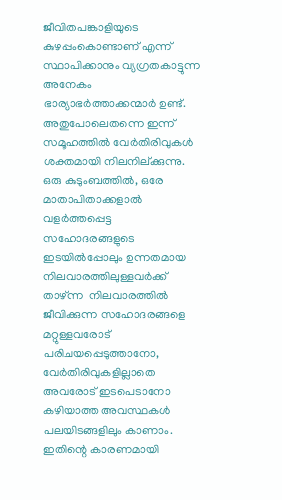ജീവിതപങ്കാളിയുടെ കുഴപ്പംകൊണ്ടാണ് എന്ന് സ്ഥാപിക്കാനും വ്യഗ്രതകാട്ടുന്ന അനേകം ഭാര്യാഭർത്താക്കന്മാർ ഉണ്ട്. അതുപോലെതന്നെ ഇന്ന് സമൂഹത്തിൽ വേർതിരിവുകൾ ശക്തമായി നിലനില്ക്കുന്നു. ഒരു കുടുംബത്തിൽ, ഒരേ മാതാപിതാക്കളാൽ വളർത്തപ്പെട്ട സഹോദരങ്ങളുടെ ഇടയിൽപ്പോലും ഉന്നതമായ നിലവാരത്തിലുള്ളവർക്ക് താഴ്ന്ന  നിലവാരത്തിൽ ജീവിക്കുന്ന സഹോദരങ്ങളെ മറ്റുള്ളവരോട് പരിചയപ്പെടുത്താനോ, വേർതിരിവുകളില്ലാതെ അവരോട് ഇടപെടാനോ കഴിയാത്ത അവസ്ഥകൾ പലയിടങ്ങളിലും കാണാം. ഇതിന്റെ കാരണമായി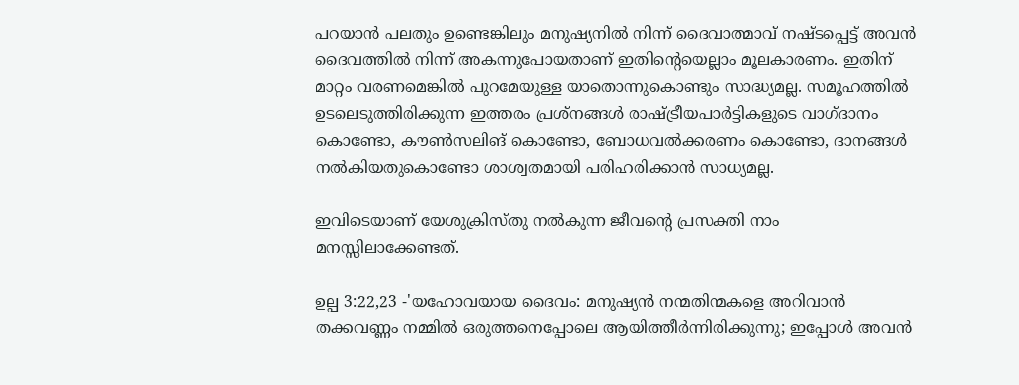പറയാൻ പലതും ഉണ്ടെങ്കിലും മനുഷ്യനിൽ നിന്ന് ദൈവാത്മാവ് നഷ്ടപ്പെട്ട് അവൻ ദൈവത്തിൽ നിന്ന് അകന്നുപോയതാണ് ഇതിന്റെയെല്ലാം മൂലകാരണം. ഇതിന് മാറ്റം വരണമെങ്കിൽ പുറമേയുള്ള യാതൊന്നുകൊണ്ടും സാദ്ധ്യമല്ല. സമൂഹത്തിൽ ഉടലെടുത്തിരിക്കുന്ന ഇത്തരം പ്രശ്‌നങ്ങൾ രാഷ്ട്രീയപാർട്ടികളുടെ വാഗ്ദാനം കൊണ്ടോ, കൗൺസലിങ് കൊണ്ടോ, ബോധവൽക്കരണം കൊണ്ടോ, ദാനങ്ങൾ നൽകിയതുകൊണ്ടോ ശാശ്വതമായി പരിഹരിക്കാൻ സാധ്യമല്ല.

ഇവിടെയാണ് യേശുക്രിസ്തു നൽകുന്ന ജീവന്റെ പ്രസക്തി നാം മനസ്സിലാക്കേണ്ടത്.

ഉല്പ 3:22,23 -'യഹോവയായ ദൈവം: മനുഷ്യൻ നന്മതിന്മകളെ അറിവാൻ തക്കവണ്ണം നമ്മിൽ ഒരുത്തനെപ്പോലെ ആയിത്തീർന്നിരിക്കുന്നു; ഇപ്പോൾ അവൻ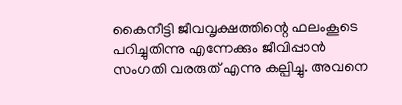കൈനീട്ടി ജീവവൃക്ഷത്തിന്റെ ഫലംകൂടെ പറിച്ചുതിന്നു എന്നേക്കും ജീവിപ്പാൻ സംഗതി വരരുത് എന്നു കല്പിച്ചു. അവനെ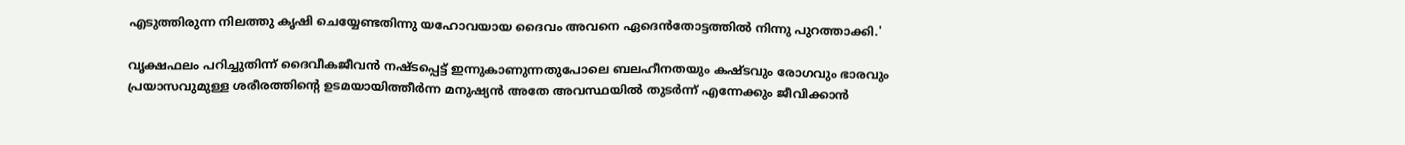എടുത്തിരുന്ന നിലത്തു കൃഷി ചെയ്യേണ്ടതിന്നു യഹോവയായ ദൈവം അവനെ ഏദെൻതോട്ടത്തിൽ നിന്നു പുറത്താക്കി.'

വൃക്ഷഫലം പറിച്ചുതിന്ന് ദൈവീകജീവൻ നഷ്ടപ്പെട്ട് ഇന്നുകാണുന്നതുപോലെ ബലഹീനതയും കഷ്ടവും രോഗവും ഭാരവും പ്രയാസവുമുള്ള ശരീരത്തിന്റെ ഉടമയായിത്തീർന്ന മനുഷ്യൻ അതേ അവസ്ഥയിൽ തുടർന്ന് എന്നേക്കും ജീവിക്കാൻ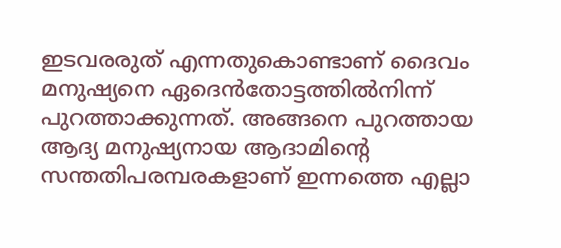ഇടവരരുത് എന്നതുകൊണ്ടാണ് ദൈവം മനുഷ്യനെ ഏദെൻതോട്ടത്തിൽനിന്ന് പുറത്താക്കുന്നത്. അങ്ങനെ പുറത്തായ ആദ്യ മനുഷ്യനായ ആദാമിന്റെ സന്തതിപരമ്പരകളാണ് ഇന്നത്തെ എല്ലാ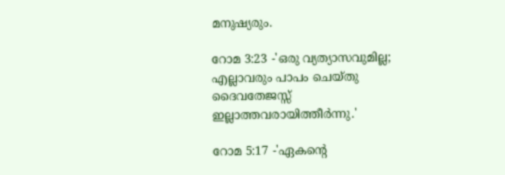മനുഷ്യരും.

റോമ 3:23 -'ഒരു വ്യത്യാസവുമില്ല; എല്ലാവരും പാപം ചെയ്തു ദൈവതേജസ്സ് ഇല്ലാത്തവരായിത്തീർന്നു.'

റോമ 5:17 -'ഏകന്റെ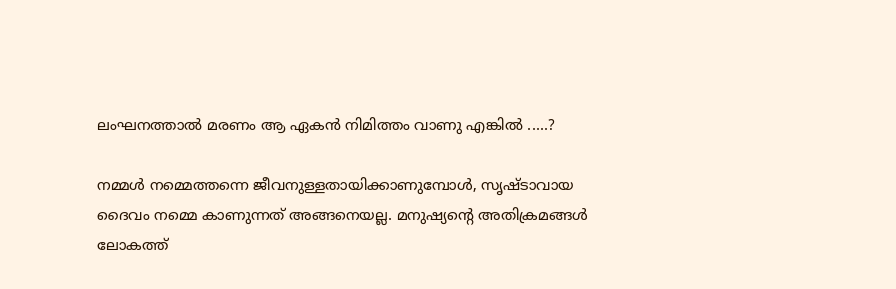ലംഘനത്താൽ മരണം ആ ഏകൻ നിമിത്തം വാണു എങ്കിൽ .....?

നമ്മൾ നമ്മെത്തന്നെ ജീവനുള്ളതായിക്കാണുമ്പോൾ, സൃഷ്ടാവായ ദൈവം നമ്മെ കാണുന്നത് അങ്ങനെയല്ല. മനുഷ്യന്റെ അതിക്രമങ്ങൾ ലോകത്ത്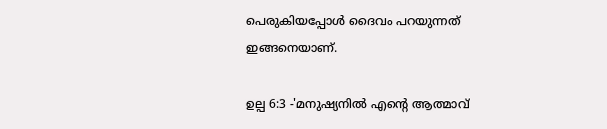പെരുകിയപ്പോൾ ദൈവം പറയുന്നത് ഇങ്ങനെയാണ്.

ഉല്പ 6:3 -'മനുഷ്യനിൽ എന്റെ ആത്മാവ്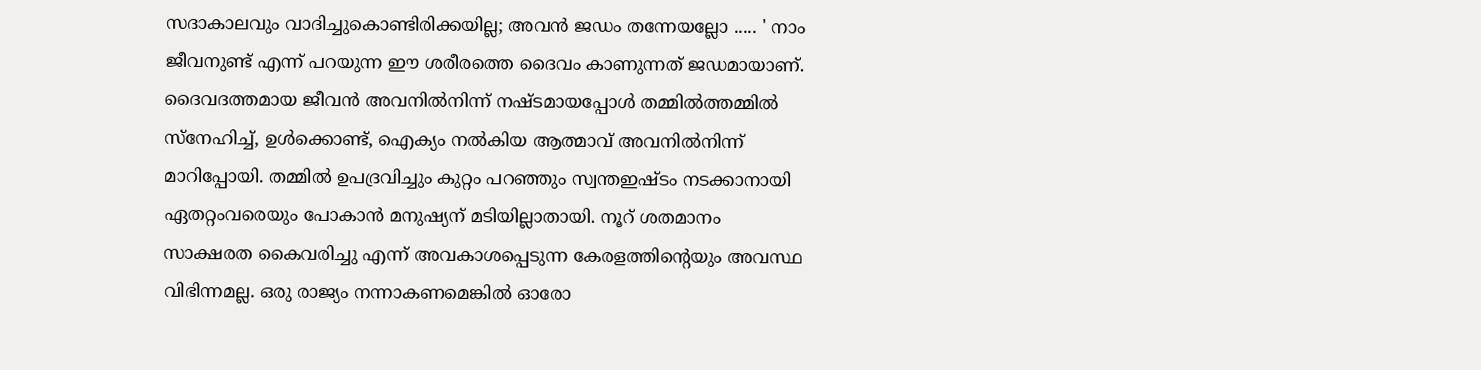സദാകാലവും വാദിച്ചുകൊണ്ടിരിക്കയില്ല; അവൻ ജഡം തന്നേയല്ലോ ..... ' നാം ജീവനുണ്ട് എന്ന് പറയുന്ന ഈ ശരീരത്തെ ദൈവം കാണുന്നത് ജഡമായാണ്. ദൈവദത്തമായ ജീവൻ അവനിൽനിന്ന് നഷ്ടമായപ്പോൾ തമ്മിൽത്തമ്മിൽ സ്‌നേഹിച്ച്, ഉൾക്കൊണ്ട്, ഐക്യം നൽകിയ ആത്മാവ് അവനിൽനിന്ന് മാറിപ്പോയി. തമ്മിൽ ഉപദ്രവിച്ചും കുറ്റം പറഞ്ഞും സ്വന്തഇഷ്ടം നടക്കാനായി ഏതറ്റംവരെയും പോകാൻ മനുഷ്യന് മടിയില്ലാതായി. നൂറ് ശതമാനം സാക്ഷരത കൈവരിച്ചു എന്ന് അവകാശപ്പെടുന്ന കേരളത്തിന്റെയും അവസ്ഥ വിഭിന്നമല്ല. ഒരു രാജ്യം നന്നാകണമെങ്കിൽ ഓരോ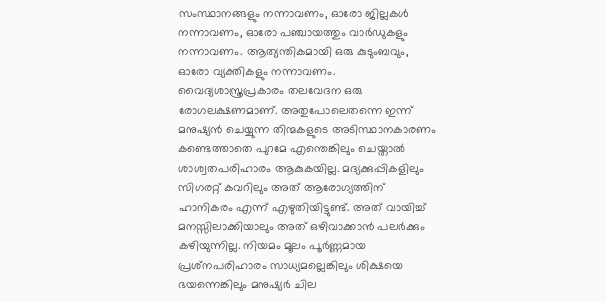സംസ്ഥാനങ്ങളും നന്നാവണം, ഓരോ ജില്ലകൾ നന്നാവണം, ഓരോ പഞ്ചായത്തും വാർഡുകളും നന്നാവണം. ആത്യന്തികമായി ഒരു കുടുംബവും, ഓരോ വ്യക്തികളും നന്നാവണം. വൈദ്യശാസ്ത്രപ്രകാരം തലവേദന ഒരു രോഗലക്ഷണമാണ്. അതുപോലെതന്നെ ഇന്ന് മനുഷ്യൻ ചെയ്യുന്ന തിന്മകളുടെ അടിസ്ഥാനകാരണം കണ്ടെത്താതെ പുറമേ എന്തെങ്കിലും ചെയ്താൽ ശാശ്വതപരിഹാരം ആകുകയില്ല. മദ്യക്കുപ്പികളിലും സിഗരറ്റ് കവറിലും അത് ആരോഗ്യത്തിന് ഹാനികരം എന്ന് എഴുതിയിട്ടുണ്ട്. അത് വായിച്ച് മനസ്സിലാക്കിയാലും അത് ഒഴിവാക്കാൻ പലർക്കും കഴിയുന്നില്ല. നിയമം മൂലം പൂർണ്ണമായ പ്രശ്‌നപരിഹാരം സാധ്യമല്ലെങ്കിലും ശിക്ഷയെ ഭയന്നെങ്കിലും മനുഷ്യർ ചില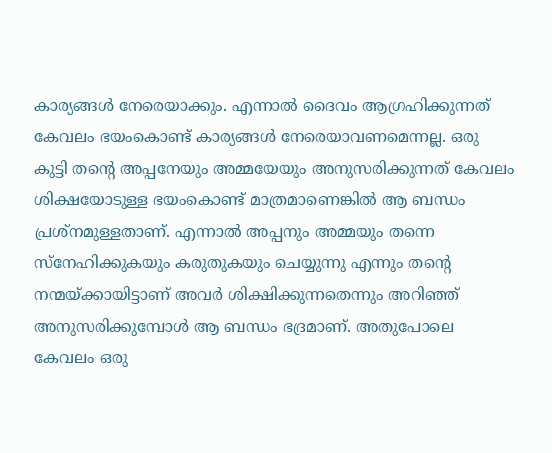കാര്യങ്ങൾ നേരെയാക്കും. എന്നാൽ ദൈവം ആഗ്രഹിക്കുന്നത് കേവലം ഭയംകൊണ്ട് കാര്യങ്ങൾ നേരെയാവണമെന്നല്ല. ഒരു കുട്ടി തന്റെ അപ്പനേയും അമ്മയേയും അനുസരിക്കുന്നത് കേവലം ശിക്ഷയോടുള്ള ഭയംകൊണ്ട് മാത്രമാണെങ്കിൽ ആ ബന്ധം പ്രശ്‌നമുള്ളതാണ്. എന്നാൽ അപ്പനും അമ്മയും തന്നെ സ്‌നേഹിക്കുകയും കരുതുകയും ചെയ്യുന്നു എന്നും തന്റെ നന്മയ്ക്കായിട്ടാണ് അവർ ശിക്ഷിക്കുന്നതെന്നും അറിഞ്ഞ് അനുസരിക്കുമ്പോൾ ആ ബന്ധം ഭദ്രമാണ്. അതുപോലെ കേവലം ഒരു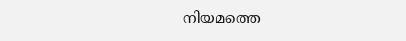നിയമത്തെ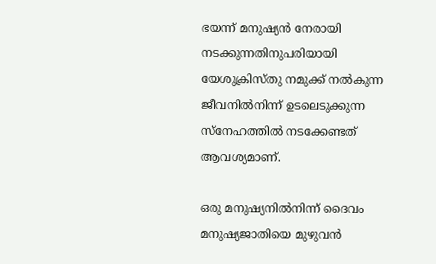ഭയന്ന് മനുഷ്യൻ നേരായി നടക്കുന്നതിനുപരിയായി യേശുക്രിസ്തു നമുക്ക് നൽകുന്ന ജീവനിൽനിന്ന് ഉടലെടുക്കുന്ന സ്‌നേഹത്തിൽ നടക്കേണ്ടത് ആവശ്യമാണ്.

ഒരു മനുഷ്യനിൽനിന്ന് ദൈവം മനുഷ്യജാതിയെ മുഴുവൻ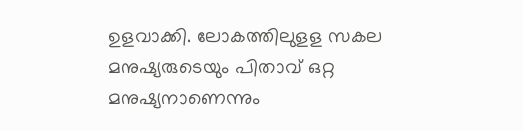ഉളവാക്കി. ലോകത്തിലുളള സകല മനുഷ്യരുടെയും പിതാവ് ഒറ്റ മനുഷ്യനാണെന്നും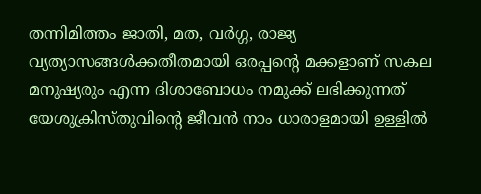തന്നിമിത്തം ജാതി, മത, വർഗ്ഗ, രാജ്യ വ്യത്യാസങ്ങൾക്കതീതമായി ഒരപ്പന്റെ മക്കളാണ് സകല മനുഷ്യരും എന്ന ദിശാബോധം നമുക്ക് ലഭിക്കുന്നത് യേശുക്രിസ്തുവിന്റെ ജീവൻ നാം ധാരാളമായി ഉള്ളിൽ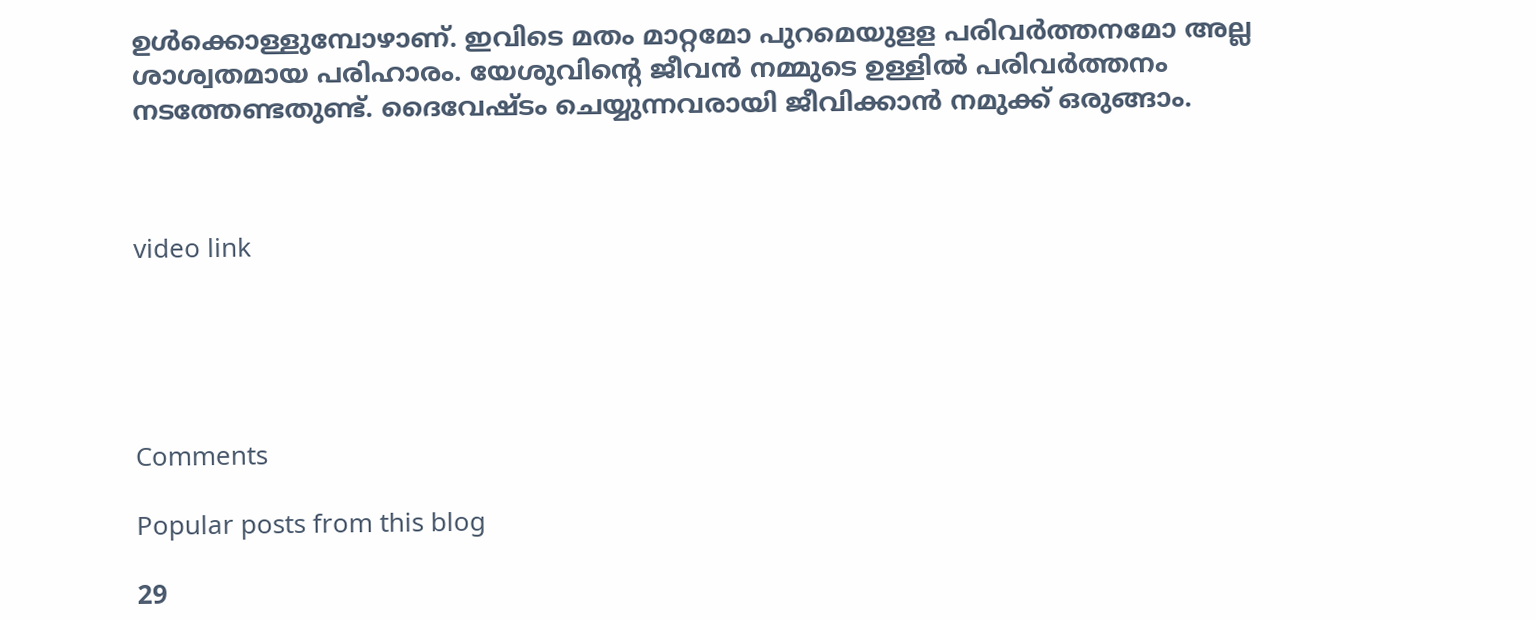ഉൾക്കൊള്ളുമ്പോഴാണ്. ഇവിടെ മതം മാറ്റമോ പുറമെയുളള പരിവർത്തനമോ അല്ല ശാശ്വതമായ പരിഹാരം. യേശുവിന്റെ ജീവൻ നമ്മുടെ ഉള്ളിൽ പരിവർത്തനം നടത്തേണ്ടതുണ്ട്. ദൈവേഷ്ടം ചെയ്യുന്നവരായി ജീവിക്കാൻ നമുക്ക് ഒരുങ്ങാം.



video link





Comments

Popular posts from this blog

29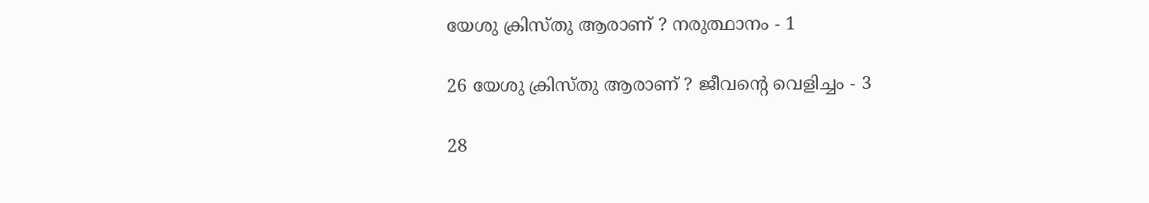യേശു ക്രിസ്തു ആരാണ് ? നരുത്ഥാനം - 1

26 യേശു ക്രിസ്തു ആരാണ് ? ജീവന്റെ വെളിച്ചം - 3

28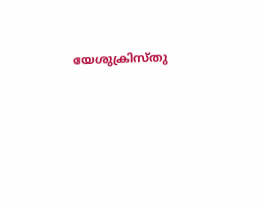യേശുക്രിസ്തു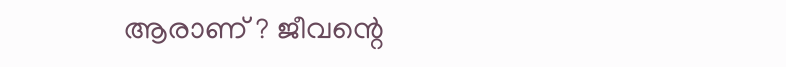ആരാണ് ? ജീവന്റെ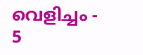വെളിച്ചം - 5